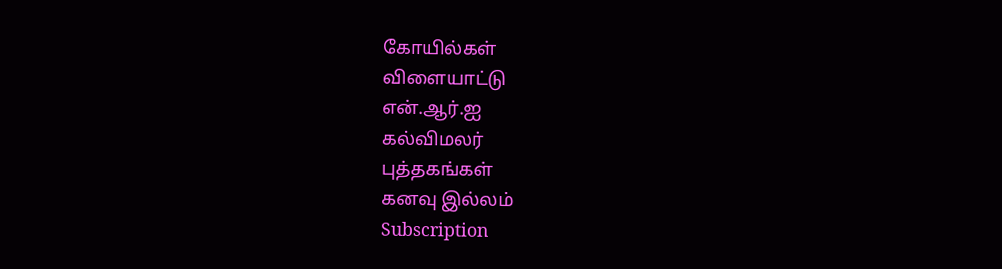கோயில்கள்
விளையாட்டு
என்.ஆர்.ஐ
கல்விமலர்
புத்தகங்கள்
கனவு இல்லம்
Subscription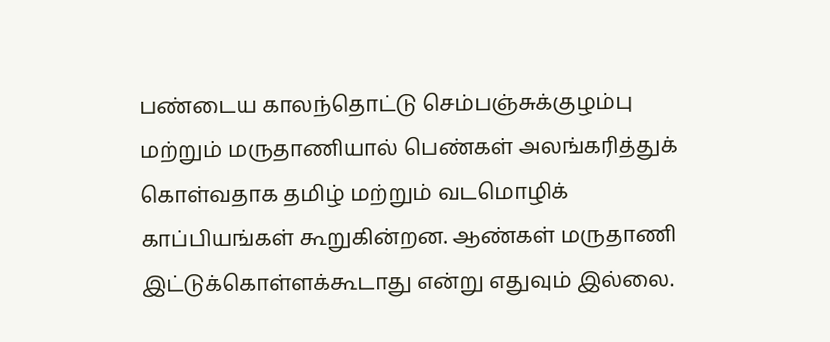பண்டைய காலந்தொட்டு செம்பஞ்சுக்குழம்பு மற்றும் மருதாணியால் பெண்கள் அலங்கரித்துக் கொள்வதாக தமிழ் மற்றும் வடமொழிக் காப்பியங்கள் கூறுகின்றன. ஆண்கள் மருதாணி இட்டுக்கொள்ளக்கூடாது என்று எதுவும் இல்லை.